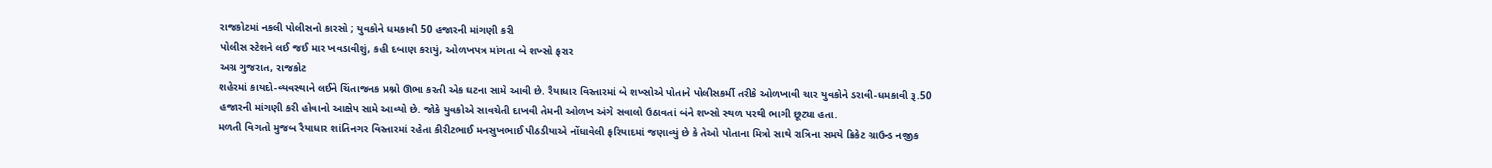રાજકોટમાં નકલી પોલીસનો કારસો ; યુવકોને ધમકાવી 50 હજારની માંગણી કરી
પોલીસ સ્ટેશને લઈ જઈ માર ખવડાવીશું, કહી દબાણ કરાયું, ઓળખપત્ર માંગતા બે શખ્સો ફરાર
અગ્ર ગુજરાત, રાજકોટ
શહેરમાં કાયદો-વ્યવસ્થાને લઈને ચિંતાજનક પ્રશ્નો ઊભા કરતી એક ઘટના સામે આવી છે. રૈયાધાર વિસ્તારમાં બે શખ્સોએ પોતાને પોલીસકર્મી તરીકે ઓળખાવી ચાર યુવકોને ડરાવી-ધમકાવી રૂ.50 હજારની માંગણી કરી હોવાનો આક્ષેપ સામે આવ્યો છે. જોકે યુવકોએ સાવચેતી દાખવી તેમની ઓળખ અંગે સવાલો ઉઠાવતાં બંને શખ્સો સ્થળ પરથી ભાગી છૂટ્યા હતા.
મળતી વિગતો મુજબ રૈયાધાર શાંતિનગર વિસ્તારમાં રહેતા કીરીટભાઈ મનસુખભાઈ પીઠડીયાએ નોંધાવેલી ફરિયાદમાં જણાવ્યું છે કે તેઓ પોતાના મિત્રો સાથે રાત્રિના સમયે ક્રિકેટ ગ્રાઉન્ડ નજીક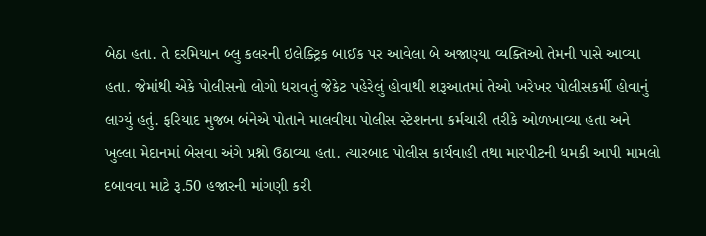બેઠા હતા. તે દરમિયાન બ્લુ કલરની ઇલેક્ટ્રિક બાઈક પર આવેલા બે અજાણ્યા વ્યક્તિઓ તેમની પાસે આવ્યા હતા. જેમાંથી એકે પોલીસનો લોગો ધરાવતું જેકેટ પહેરેલું હોવાથી શરૂઆતમાં તેઓ ખરેખર પોલીસકર્મી હોવાનું લાગ્યું હતું. ફરિયાદ મુજબ બંનેએ પોતાને માલવીયા પોલીસ સ્ટેશનના કર્મચારી તરીકે ઓળખાવ્યા હતા અને ખુલ્લા મેદાનમાં બેસવા અંગે પ્રશ્નો ઉઠાવ્યા હતા. ત્યારબાદ પોલીસ કાર્યવાહી તથા મારપીટની ધમકી આપી મામલો દબાવવા માટે રૂ.50 હજારની માંગણી કરી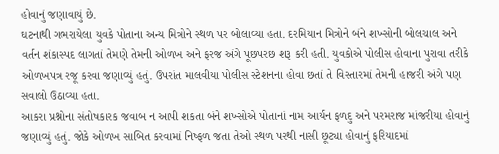હોવાનું જણાવાયું છે.
ઘટનાથી ગભરાયેલા યુવકે પોતાના અન્ય મિત્રોને સ્થળ પર બોલાવ્યા હતા. દરમિયાન મિત્રોને બંને શખ્સોની બોલચાલ અને વર્તન શંકાસ્પદ લાગતાં તેમણે તેમની ઓળખ અને ફરજ અંગે પૂછપરછ શરૂ કરી હતી. યુવકોએ પોલીસ હોવાના પુરાવા તરીકે ઓળખપત્ર રજૂ કરવા જણાવ્યું હતું. ઉપરાંત માલવીયા પોલીસ સ્ટેશનના હોવા છતાં તે વિસ્તારમાં તેમની હાજરી અંગે પણ સવાલો ઉઠાવ્યા હતા.
આકરા પ્રશ્નોના સંતોષકારક જવાબ ન આપી શકતા બંને શખ્સોએ પોતાનાં નામ આર્યન ફળદુ અને પરમરાજ માંજરીયા હોવાનું જણાવ્યું હતું. જોકે ઓળખ સાબિત કરવામાં નિષ્ફળ જતા તેઓ સ્થળ પરથી નાસી છૂટ્યા હોવાનું ફરિયાદમાં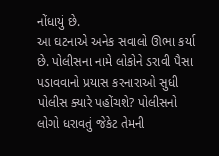નોંધાયું છે.
આ ઘટનાએ અનેક સવાલો ઊભા કર્યા છે. પોલીસના નામે લોકોને ડરાવી પૈસા પડાવવાનો પ્રયાસ કરનારાઓ સુધી પોલીસ ક્યારે પહોંચશે? પોલીસનો લોગો ધરાવતું જેકેટ તેમની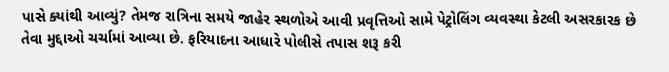પાસે ક્યાંથી આવ્યું? તેમજ રાત્રિના સમયે જાહેર સ્થળોએ આવી પ્રવૃત્તિઓ સામે પેટ્રોલિંગ વ્યવસ્થા કેટલી અસરકારક છે તેવા મુદ્દાઓ ચર્ચામાં આવ્યા છે. ફરિયાદના આધારે પોલીસે તપાસ શરૂ કરી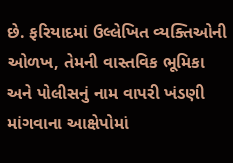છે. ફરિયાદમાં ઉલ્લેખિત વ્યક્તિઓની ઓળખ, તેમની વાસ્તવિક ભૂમિકા અને પોલીસનું નામ વાપરી ખંડણી માંગવાના આક્ષેપોમાં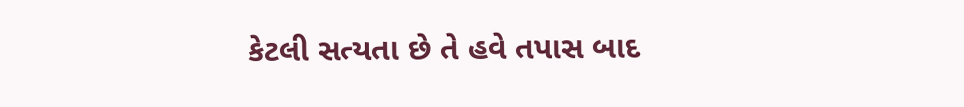કેટલી સત્યતા છે તે હવે તપાસ બાદ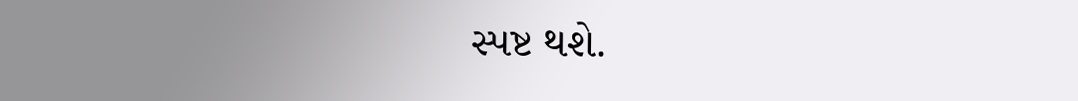સ્પષ્ટ થશે.